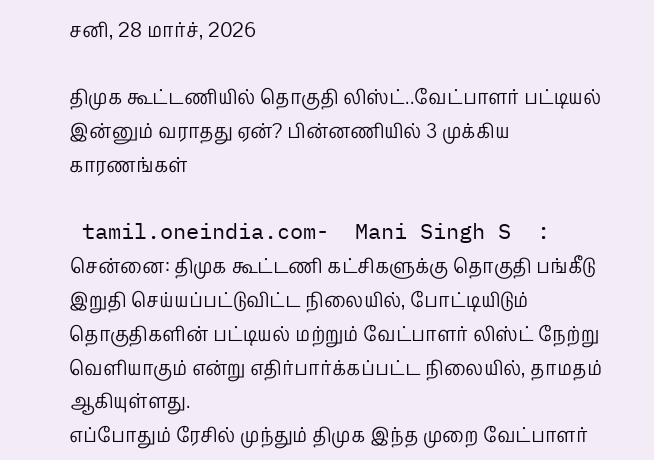சனி, 28 மார்ச், 2026

திமுக கூட்டணியில் தொகுதி லிஸ்ட்..வேட்பாளர் பட்டியல் இன்னும் வராதது ஏன்? பின்னணியில் 3 முக்கிய காரணங்கள்

 tamil.oneindia.com-  Mani Singh S  :  சென்னை: திமுக கூட்டணி கட்சிகளுக்கு தொகுதி பங்கீடு இறுதி செய்யப்பட்டுவிட்ட நிலையில், போட்டியிடும் தொகுதிகளின் பட்டியல் மற்றும் வேட்பாளர் லிஸ்ட் நேற்று வெளியாகும் என்று எதிர்பார்க்கப்பட்ட நிலையில், தாமதம் ஆகியுள்ளது.
எப்போதும் ரேசில் முந்தும் திமுக இந்த முறை வேட்பாளர்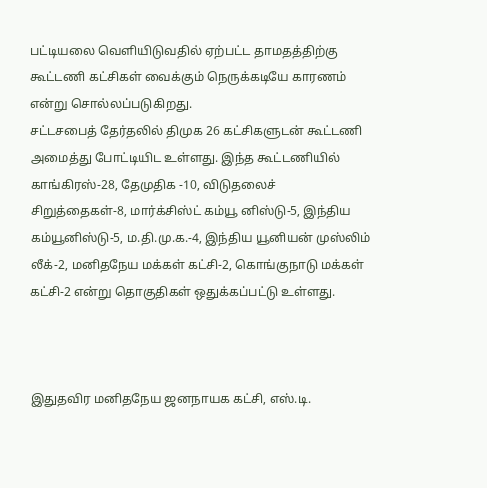பட்டியலை வெளியிடுவதில் ஏற்பட்ட தாமதத்திற்கு கூட்டணி கட்சிகள் வைக்கும் நெருக்கடியே காரணம் என்று சொல்லப்படுகிறது.
சட்டசபைத் தேர்தலில் திமுக 26 கட்சிகளுடன் கூட்டணி அமைத்து போட்டியிட உள்ளது. இந்த கூட்டணியில் காங்கிரஸ்-28, தேமுதிக -10, விடுதலைச் சிறுத்தைகள்-8, மார்க்சிஸ்ட் கம்யூ னிஸ்டு-5, இந்திய கம்யூனிஸ்டு-5, ம.தி.மு.க.-4, இந்திய யூனியன் முஸ்லிம் லீக்-2, மனிதநேய மக்கள் கட்சி-2, கொங்குநாடு மக்கள் கட்சி-2 என்று தொகுதிகள் ஒதுக்கப்பட்டு உள்ளது.



இதுதவிர மனிதநேய ஜனநாயக கட்சி, எஸ்.டி.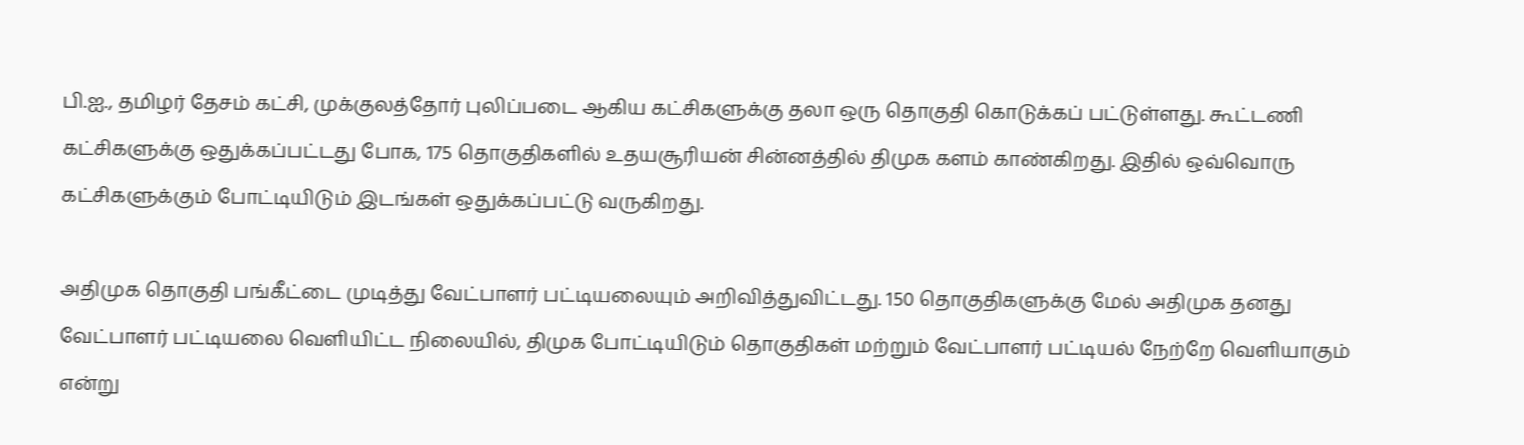பி.ஐ., தமிழர் தேசம் கட்சி, முக்குலத்தோர் புலிப்படை ஆகிய கட்சிகளுக்கு தலா ஒரு தொகுதி கொடுக்கப் பட்டுள்ளது. கூட்டணி கட்சிகளுக்கு ஒதுக்கப்பட்டது போக, 175 தொகுதிகளில் உதயசூரியன் சின்னத்தில் திமுக களம் காண்கிறது. இதில் ஒவ்வொரு கட்சிகளுக்கும் போட்டியிடும் இடங்கள் ஒதுக்கப்பட்டு வருகிறது.

அதிமுக தொகுதி பங்கீட்டை முடித்து வேட்பாளர் பட்டியலையும் அறிவித்துவிட்டது. 150 தொகுதிகளுக்கு மேல் அதிமுக தனது வேட்பாளர் பட்டியலை வெளியிட்ட நிலையில், திமுக போட்டியிடும் தொகுதிகள் மற்றும் வேட்பாளர் பட்டியல் நேற்றே வெளியாகும் என்று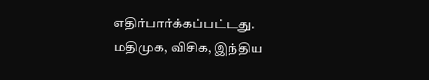எதிர்பார்க்கப்பட்டது. மதிமுக, விசிக, இந்திய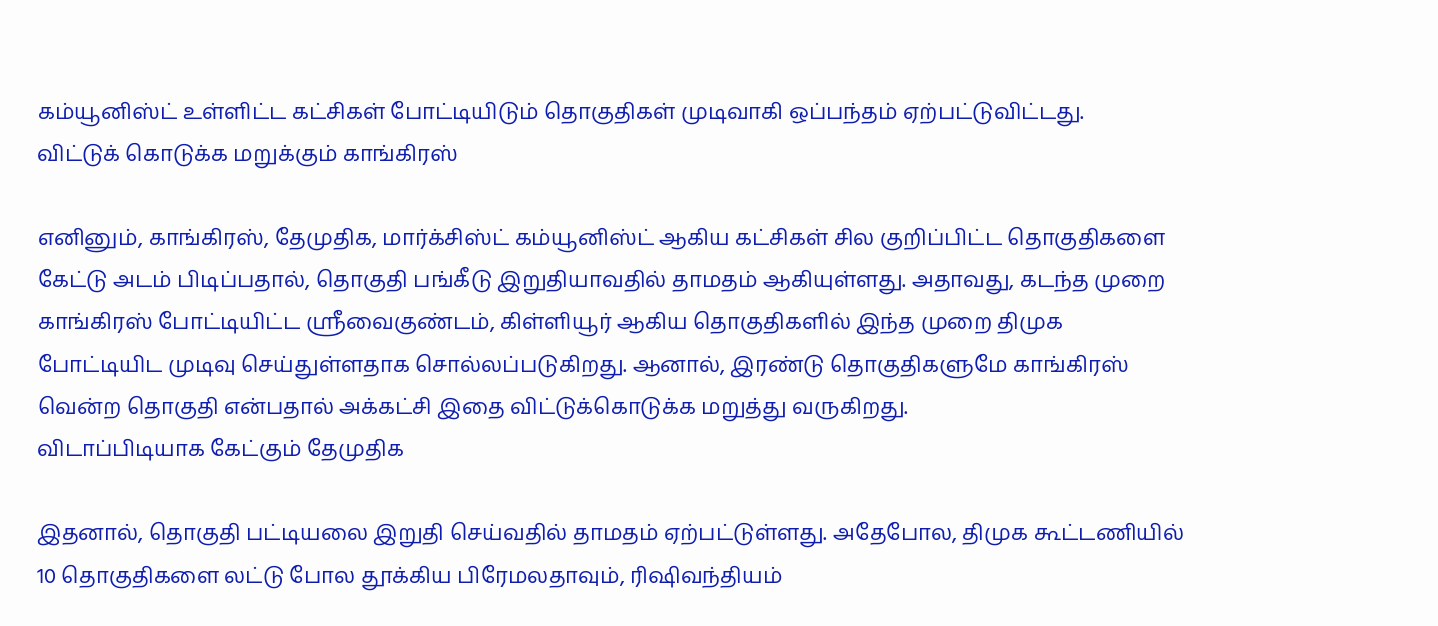கம்யூனிஸ்ட் உள்ளிட்ட கட்சிகள் போட்டியிடும் தொகுதிகள் முடிவாகி ஒப்பந்தம் ஏற்பட்டுவிட்டது.
விட்டுக் கொடுக்க மறுக்கும் காங்கிரஸ்

எனினும், காங்கிரஸ், தேமுதிக, மார்க்சிஸ்ட் கம்யூனிஸ்ட் ஆகிய கட்சிகள் சில குறிப்பிட்ட தொகுதிகளை கேட்டு அடம் பிடிப்பதால், தொகுதி பங்கீடு இறுதியாவதில் தாமதம் ஆகியுள்ளது. அதாவது, கடந்த முறை காங்கிரஸ் போட்டியிட்ட ஸ்ரீவைகுண்டம், கிள்ளியூர் ஆகிய தொகுதிகளில் இந்த முறை திமுக போட்டியிட முடிவு செய்துள்ளதாக சொல்லப்படுகிறது. ஆனால், இரண்டு தொகுதிகளுமே காங்கிரஸ் வென்ற தொகுதி என்பதால் அக்கட்சி இதை விட்டுக்கொடுக்க மறுத்து வருகிறது.
விடாப்பிடியாக கேட்கும் தேமுதிக

இதனால், தொகுதி பட்டியலை இறுதி செய்வதில் தாமதம் ஏற்பட்டுள்ளது. அதேபோல, திமுக கூட்டணியில் 10 தொகுதிகளை லட்டு போல தூக்கிய பிரேமலதாவும், ரிஷிவந்தியம்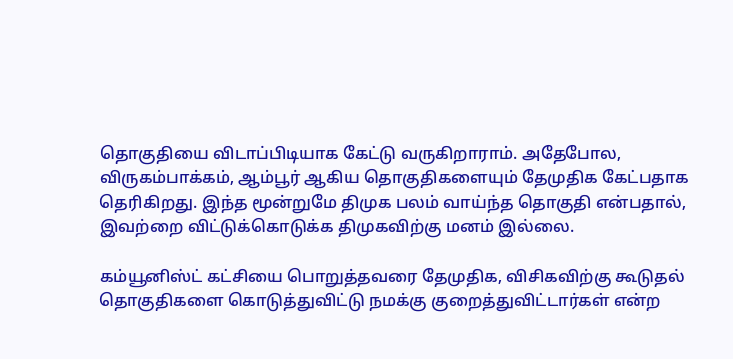தொகுதியை விடாப்பிடியாக கேட்டு வருகிறாராம். அதேபோல, விருகம்பாக்கம், ஆம்பூர் ஆகிய தொகுதிகளையும் தேமுதிக கேட்பதாக தெரிகிறது. இந்த மூன்றுமே திமுக பலம் வாய்ந்த தொகுதி என்பதால், இவற்றை விட்டுக்கொடுக்க திமுகவிற்கு மனம் இல்லை.

கம்யூனிஸ்ட் கட்சியை பொறுத்தவரை தேமுதிக, விசிகவிற்கு கூடுதல் தொகுதிகளை கொடுத்துவிட்டு நமக்கு குறைத்துவிட்டார்கள் என்ற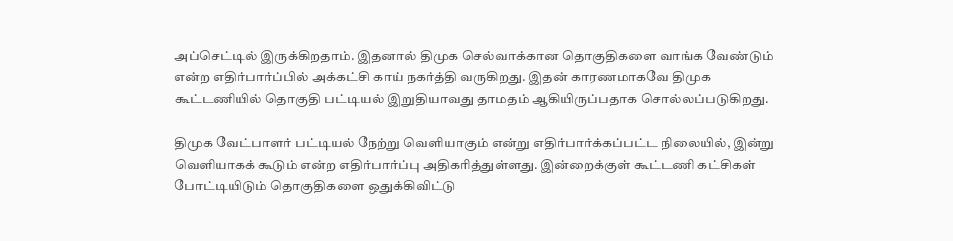அப்செட்டில் இருக்கிறதாம். இதனால் திமுக செல்வாக்கான தொகுதிகளை வாங்க வேண்டும் என்ற எதிர்பார்ப்பில் அக்கட்சி காய் நகர்த்தி வருகிறது. இதன் காரணமாகவே திமுக கூட்டணியில் தொகுதி பட்டியல் இறுதியாவது தாமதம் ஆகியிருப்பதாக சொல்லப்படுகிறது.

திமுக வேட்பாளர் பட்டியல் நேற்று வெளியாகும் என்று எதிர்பார்க்கப்பட்ட நிலையில், இன்று வெளியாகக் கூடும் என்ற எதிர்பார்ப்பு அதிகரித்துள்ளது. இன்றைக்குள் கூட்டணி கட்சிகள் போட்டியிடும் தொகுதிகளை ஒதுக்கிவிட்டு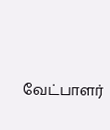வேட்பாளர்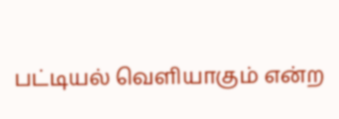பட்டியல் வெளியாகும் என்ற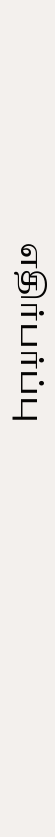எதிர்பர்ப்பு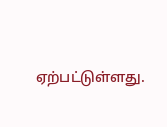ஏற்பட்டுள்ளது.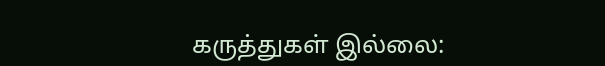கருத்துகள் இல்லை: